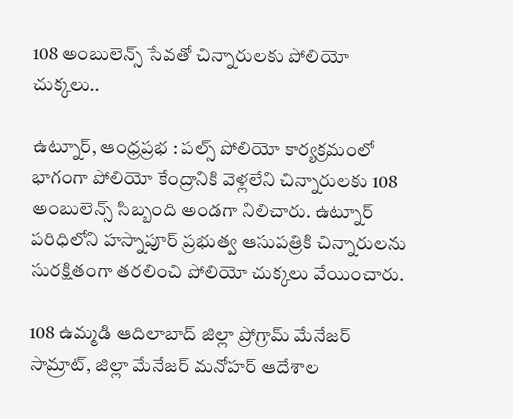108 అంబులెన్స్ సేవతో చిన్నారులకు పోలియో చుక్కలు..

ఉట్నూర్, ఆంధ్రప్రభ : పల్స్ పోలియో కార్యక్రమంలో భాగంగా పోలియో కేంద్రానికి వెళ్లలేని చిన్నారులకు 108 అంబులెన్స్ సిబ్బంది అండగా నిలిచారు. ఉట్నూర్ పరిధిలోని హస్నాపూర్ ప్రభుత్వ ఆసుపత్రికి చిన్నారులను సురక్షితంగా తరలించి పోలియో చుక్కలు వేయించారు.

108 ఉమ్మడి ఆదిలాబాద్ జిల్లా ప్రోగ్రామ్ మేనేజర్ సామ్రాట్, జిల్లా మేనేజర్ మనోహర్ ఆదేశాల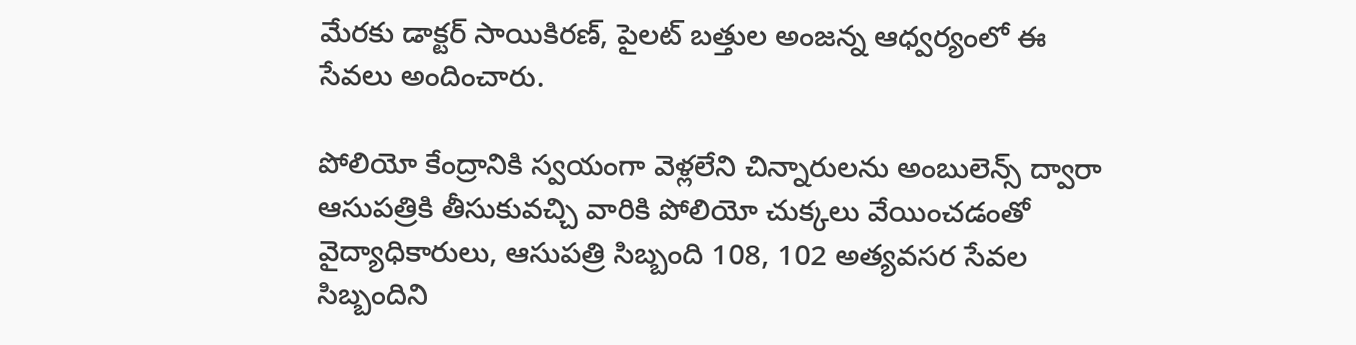మేరకు డాక్టర్ సాయికిరణ్, పైలట్ బత్తుల అంజన్న ఆధ్వర్యంలో ఈ సేవలు అందించారు.

పోలియో కేంద్రానికి స్వయంగా వెళ్లలేని చిన్నారులను అంబులెన్స్ ద్వారా ఆసుపత్రికి తీసుకువచ్చి వారికి పోలియో చుక్కలు వేయించడంతో వైద్యాధికారులు, ఆసుపత్రి సిబ్బంది 108, 102 అత్యవసర సేవల సిబ్బందిని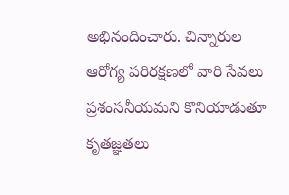అభినందించారు. చిన్నారుల ఆరోగ్య పరిరక్షణలో వారి సేవలు ప్రశంసనీయమని కొనియాడుతూ కృతజ్ఞతలు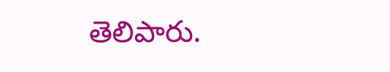తెలిపారు.